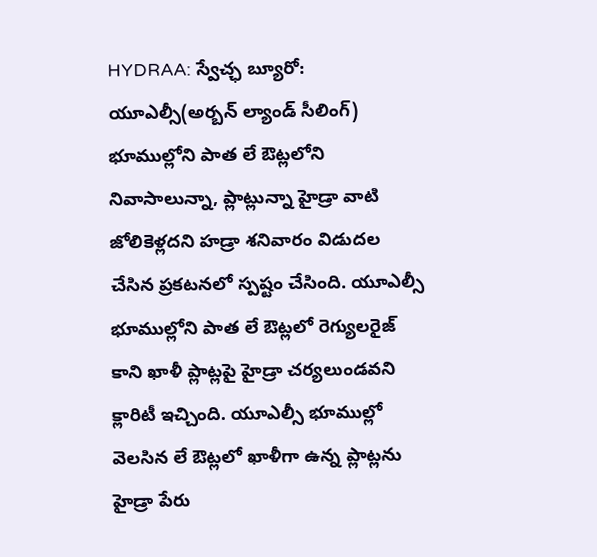HYDRAA: స్వేచ్ఛ బ్యూరో: యూఎల్సీ(అర్బన్ ల్యాండ్ సీలింగ్) భూముల్లోని పాత లే ఔట్లలోని నివాసాలున్నా, ప్లాట్లున్నా హైడ్రా వాటి జోలికెళ్లదని హడ్రా శనివారం విడుదల చేసిన ప్రకటనలో స్పష్టం చేసింది. యూఎల్సీ భూముల్లోని పాత లే ఔట్లలో రెగ్యులరైజ్ కాని ఖాళీ ప్లాట్లపై హైడ్రా చర్యలుండవని క్లారిటీ ఇచ్చింది. యూఎల్సీ భూముల్లో వెలసిన లే ఔట్లలో ఖాళీగా ఉన్న ప్లాట్లను హైడ్రా పేరు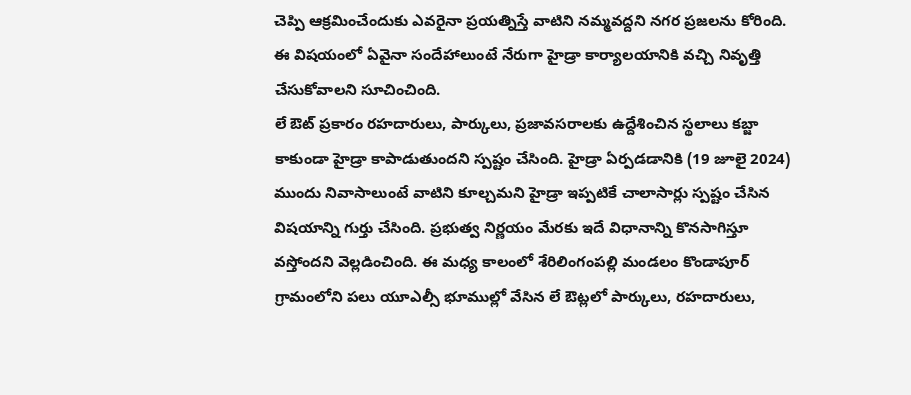చెప్పి ఆక్రమించేందుకు ఎవరైనా ప్రయత్నిస్తే వాటిని నమ్మవద్దని నగర ప్రజలను కోరింది. ఈ విషయంలో ఏవైనా సందేహాలుంటే నేరుగా హైడ్రా కార్యాలయానికి వచ్చి నివృత్తి చేసుకోవాలని సూచించింది.
లే ఔట్ ప్రకారం రహదారులు, పార్కులు, ప్రజావసరాలకు ఉద్దేశించిన స్థలాలు కబ్జా కాకుండా హైడ్రా కాపాడుతుందని స్పష్టం చేసింది. హైడ్రా ఏర్పడడానికి (19 జూలై 2024) ముందు నివాసాలుంటే వాటిని కూల్చమని హైడ్రా ఇప్పటికే చాలాసార్లు స్పష్టం చేసిన విషయాన్ని గుర్తు చేసింది. ప్రభుత్వ నిర్ణయం మేరకు ఇదే విధానాన్ని కొనసాగిస్తూ వస్తోందని వెల్లడించింది. ఈ మధ్య కాలంలో శేరిలింగంపల్లి మండలం కొండాపూర్ గ్రామంలోని పలు యూఎల్సీ భూముల్లో వేసిన లే ఔట్లలో పార్కులు, రహదారులు,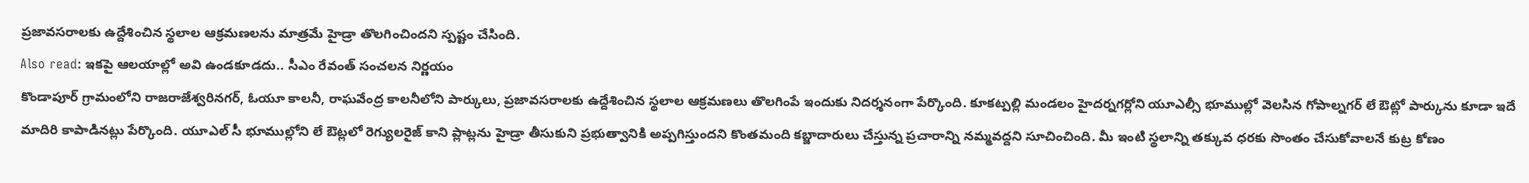ప్రజావసరాలకు ఉద్దేశించిన స్థలాల ఆక్రమణలను మాత్రమే హైడ్రా తొలగించిందని స్పష్టం చేసింది.
Also read: ఇకపై ఆలయాల్లో అవి ఉండకూడదు.. సీఎం రేవంత్ సంచలన నిర్ణయం
కొండాపూర్ గ్రామంలోని రాజరాజేశ్వరినగర్, ఓయూ కాలనీ, రాఘవేంద్ర కాలనీలోని పార్కులు, ప్రజావసరాలకు ఉద్దేశించిన స్థలాల ఆక్రమణలు తొలగింపే ఇందుకు నిదర్శనంగా పేర్కొంది. కూకట్పల్లి మండలం హైదర్నగర్లోని యూఎల్సీ భూముల్లో వెలసిన గోపాల్నగర్ లే ఔట్లో పార్కును కూడా ఇదే మాదిరి కాపాడినట్లు పేర్కొంది. యూఎల్ సీ భూముల్లోని లే ఔట్లలో రెగ్యులరైజ్ కాని ప్లాట్లను హైడ్రా తీసుకుని ప్రభుత్వానికి అప్పగిస్తుందని కొంతమంది కబ్జాదారులు చేస్తున్న ప్రచారాన్ని నమ్మవద్దని సూచించింది. మీ ఇంటి స్థలాన్ని తక్కువ ధరకు సొంతం చేసుకోవాలనే కుట్ర కోణం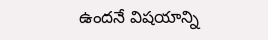ఉందనే విషయాన్ని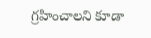గ్రహించాలని కూడా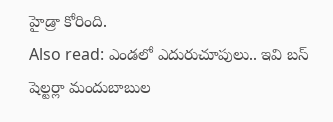హైడ్రా కోరింది.
Also read: ఎండలో ఎదురుచూపులు.. ఇవి బస్ షెల్టర్లా మందుబాబుల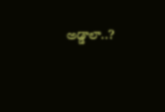అడ్డాలా..?